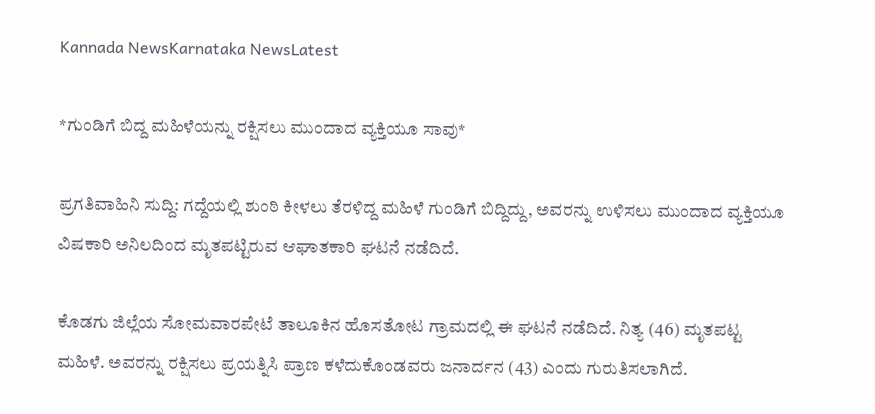Kannada NewsKarnataka NewsLatest

*ಗುಂಡಿಗೆ ಬಿದ್ದ ಮಹಿಳೆಯನ್ನು ರಕ್ಷಿಸಲು ಮುಂದಾದ ವ್ಯಕ್ತಿಯೂ ಸಾವು*

ಪ್ರಗತಿವಾಹಿನಿ ಸುದ್ದಿ: ಗದ್ದೆಯಲ್ಲಿ ಶುಂಠಿ ಕೀಳಲು ತೆರಳಿದ್ದ ಮಹಿಳೆ ಗುಂಡಿಗೆ ಬಿದ್ದಿದ್ದು, ಅವರನ್ನು ಉಳಿಸಲು ಮುಂದಾದ ವ್ಯಕ್ತಿಯೂ ವಿಷಕಾರಿ ಅನಿಲದಿಂದ ಮೃತಪಟ್ಟಿರುವ ಆಘಾತಕಾರಿ ಘಟನೆ ನಡೆದಿದೆ.

ಕೊಡಗು ಜಿಲ್ಲೆಯ ಸೋಮವಾರಪೇಟೆ ತಾಲೂಕಿನ ಹೊಸತೋಟ ಗ್ರಾಮದಲ್ಲಿ ಈ ಘಟನೆ ನಡೆದಿದೆ. ನಿತ್ಯ (46) ಮೃತಪಟ್ಟ ಮಹಿಳೆ. ಅವರನ್ನು ರಕ್ಷಿಸಲು ಪ್ರಯತ್ನಿಸಿ ಪ್ರಾಣ ಕಳೆದುಕೊಂಡವರು ಜನಾರ್ದನ (43) ಎಂದು ಗುರುತಿಸಲಾಗಿದೆ.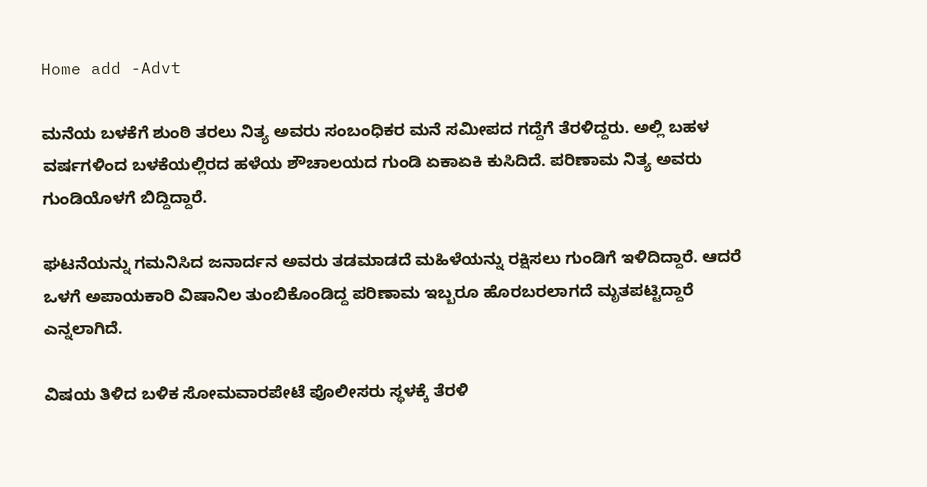Home add -Advt

ಮನೆಯ ಬಳಕೆಗೆ ಶುಂಠಿ ತರಲು ನಿತ್ಯ ಅವರು ಸಂಬಂಧಿಕರ ಮನೆ ಸಮೀಪದ ಗದ್ದೆಗೆ ತೆರಳಿದ್ದರು. ಅಲ್ಲಿ ಬಹಳ ವರ್ಷಗಳಿಂದ ಬಳಕೆಯಲ್ಲಿರದ ಹಳೆಯ ಶೌಚಾಲಯದ ಗುಂಡಿ ಏಕಾಏಕಿ ಕುಸಿದಿದೆ. ಪರಿಣಾಮ ನಿತ್ಯ ಅವರು ಗುಂಡಿಯೊಳಗೆ ಬಿದ್ದಿದ್ದಾರೆ.

ಘಟನೆಯನ್ನು ಗಮನಿಸಿದ ಜನಾರ್ದನ ಅವರು ತಡಮಾಡದೆ ಮಹಿಳೆಯನ್ನು ರಕ್ಷಿಸಲು ಗುಂಡಿಗೆ ಇಳಿದಿದ್ದಾರೆ. ಆದರೆ ಒಳಗೆ ಅಪಾಯಕಾರಿ ವಿಷಾನಿಲ ತುಂಬಿಕೊಂಡಿದ್ದ ಪರಿಣಾಮ ಇಬ್ಬರೂ ಹೊರಬರಲಾಗದೆ ಮೃತಪಟ್ಟಿದ್ದಾರೆ ಎನ್ನಲಾಗಿದೆ.

ವಿಷಯ ತಿಳಿದ ಬಳಿಕ ಸೋಮವಾರಪೇಟೆ ಪೊಲೀಸರು ಸ್ಥಳಕ್ಕೆ ತೆರಳಿ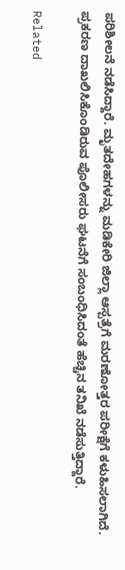ಪರಿಶೀಲನೆ ನಡೆಸಿದ್ದಾರೆ. ಮೃತದೇಹಗಳನ್ನು ಮಡಿಕೇರಿ ಜಿಲ್ಲಾ ಆಸ್ಪತ್ರೆಗೆ ಮರಣೋತ್ತರ ಪರೀಕ್ಷೆಗೆ ಕಳುಹಿಸಲಾಗಿದೆ. ಪ್ರಕರಣ ದಾಖಲಿಸಿಕೊಂಡಿರುವ ಪೊಲೀಸರು ಘಟನೆಗೆ ಸಂಬಂಧಿಸಿದಂತೆ ಹೆಚ್ಚಿನ ತನಿಖೆ ನಡೆಸುತ್ತಿದ್ದಾರೆ.

Related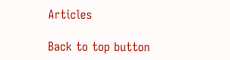Articles

Back to top button